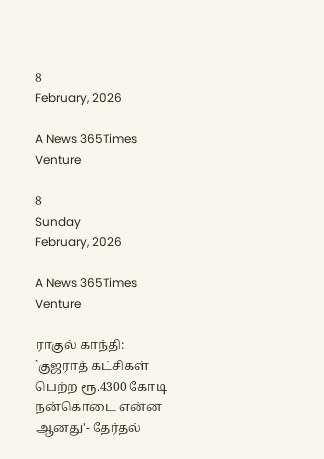8
February, 2026

A News 365Times Venture

8
Sunday
February, 2026

A News 365Times Venture

ராகுல் காந்தி: `குஜராத் கட்சிகள் பெற்ற ரூ.4300 கோடி நன்கொடை என்ன ஆனது'- தேர்தல்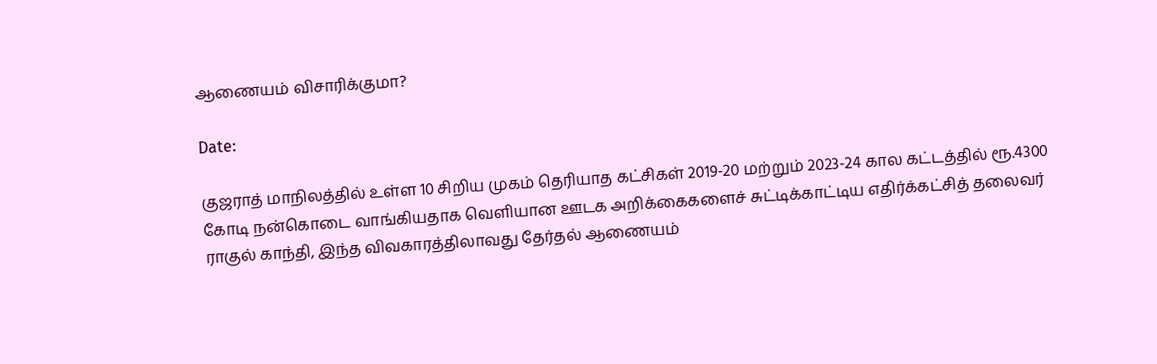ஆணையம் விசாரிக்குமா?

Date:

குஜராத் மாநிலத்தில் உள்ள 10 சிறிய முகம் தெரியாத கட்சிகள் 2019-20 மற்றும் 2023-24 கால கட்டத்தில் ரூ.4300 கோடி நன்கொடை வாங்கியதாக வெளியான ஊடக அறிக்கைகளைச் சுட்டிக்காட்டிய எதிர்க்கட்சித் தலைவர் ராகுல் காந்தி, இந்த விவகாரத்திலாவது தேர்தல் ஆணையம்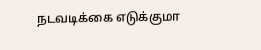நடவடிக்கை எடுக்குமா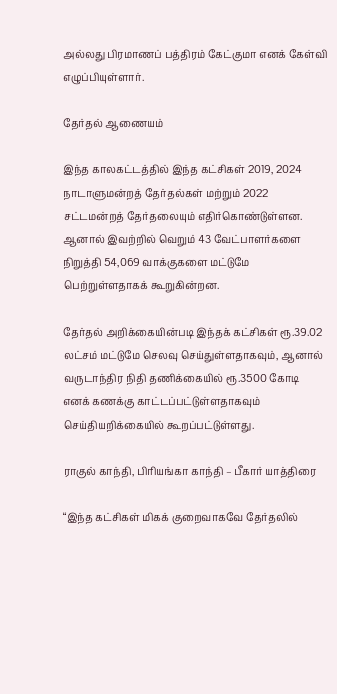அல்லது பிரமாணப் பத்திரம் கேட்குமா எனக் கேள்வி எழுப்பியுள்ளார்.

தேர்தல் ஆணையம்

இந்த காலகட்டத்தில் இந்த கட்சிகள் 2019, 2024 நாடாளுமன்றத் தேர்தல்கள் மற்றும் 2022 சட்டமன்றத் தேர்தலையும் எதிர்கொண்டுள்ளன. ஆனால் இவற்றில் வெறும் 43 வேட்பாளர்களை நிறுத்தி 54,069 வாக்குகளை மட்டுமே பெற்றுள்ளதாகக் கூறுகின்றன.

தேர்தல் அறிக்கையின்படி இந்தக் கட்சிகள் ரூ.39.02 லட்சம் மட்டுமே செலவு செய்துள்ளதாகவும், ஆனால் வருடாந்திர நிதி தணிக்கையில் ரூ.3500 கோடி எனக் கணக்கு காட்டப்பட்டுள்ளதாகவும் செய்தியறிக்கையில் கூறப்பட்டுள்ளது.

ராகுல் காந்தி, பிரியங்கா காந்தி – பீகார் யாத்திரை

“இந்த கட்சிகள் மிகக் குறைவாகவே தேர்தலில்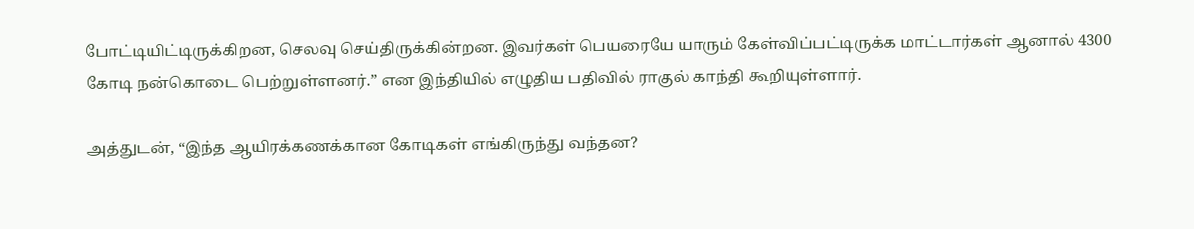போட்டியிட்டிருக்கிறன, செலவு செய்திருக்கின்றன. இவர்கள் பெயரையே யாரும் கேள்விப்பட்டிருக்க மாட்டார்கள் ஆனால் 4300 கோடி நன்கொடை பெற்றுள்ளனர்.” என இந்தியில் எழுதிய பதிவில் ராகுல் காந்தி கூறியுள்ளார்.

அத்துடன், “இந்த ஆயிரக்கணக்கான கோடிகள் எங்கிருந்து வந்தன?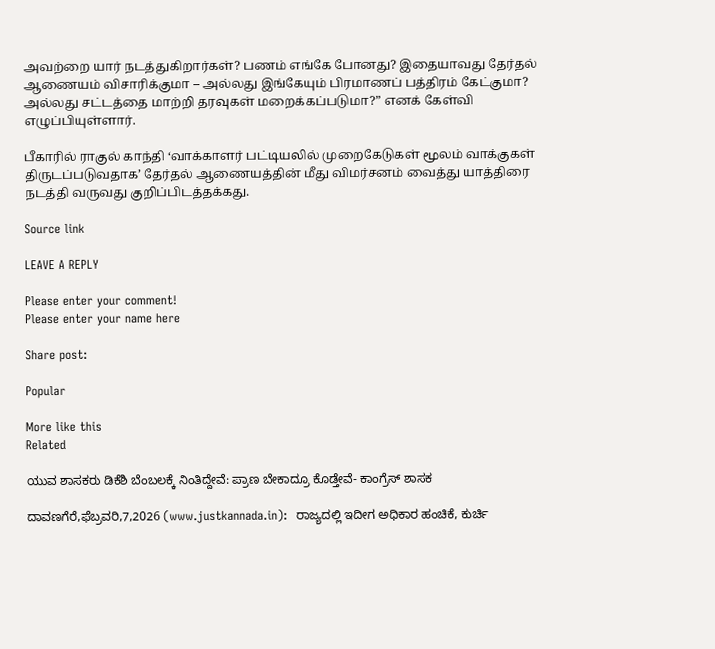அவற்றை யார் நடத்துகிறார்கள்? பணம் எங்கே போனது? இதையாவது தேர்தல் ஆணையம் விசாரிக்குமா – அல்லது இங்கேயும் பிரமாணப் பத்திரம் கேட்குமா? அல்லது சட்டத்தை மாற்றி தரவுகள் மறைக்கப்படுமா?” எனக் கேள்வி எழுப்பியுள்ளார்.

பீகாரில் ராகுல் காந்தி ‘வாக்காளர் பட்டியலில் முறைகேடுகள் மூலம் வாக்குகள் திருடப்படுவதாக’ தேர்தல் ஆணையத்தின் மீது விமர்சனம் வைத்து யாத்திரை நடத்தி வருவது குறிப்பிடத்தக்கது.

Source link

LEAVE A REPLY

Please enter your comment!
Please enter your name here

Share post:

Popular

More like this
Related

ಯುವ ಶಾಸಕರು ಡಿಕೆಶಿ ಬೆಂಬಲಕ್ಕೆ ನಿಂತಿದ್ದೇವೆ: ಪ್ರಾಣ ಬೇಕಾದ್ರೂ ಕೊಡ್ತೇವೆ- ಕಾಂಗ್ರೆಸ್ ಶಾಸಕ

ದಾವಣಗೆರೆ,ಫೆಬ್ರವರಿ,7,2026 (www.justkannada.in):  ರಾಜ್ಯದಲ್ಲಿ ಇದೀಗ ಅಧಿಕಾರ ಹಂಚಿಕೆ, ಕುರ್ಚಿ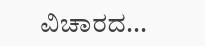ವಿಚಾರದ...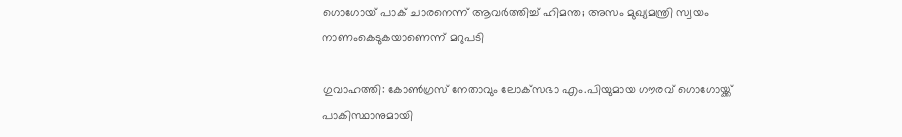ഗൊഗോയ് പാക് ചാരനെന്ന് ആവര്‍ത്തിച്ച് ഹിമന്ത; അസം മുഖ്യമന്ത്രി സ്വയം നാണംകെടുകയാണെന്ന് മറുപടി

ഗുവാഹത്തി: കോണ്‍ഗ്രസ് നേതാവും ലോക്‌സഭാ എം.പിയുമായ ഗൗരവ് ഗൊഗോയ്ക്ക് പാകിസ്ഥാനുമായി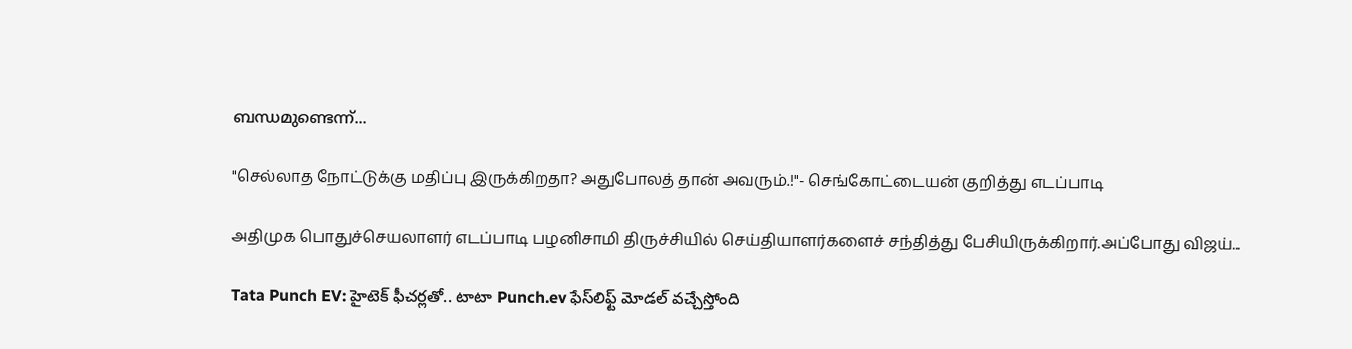ബന്ധമുണ്ടെന്ന്...

"செல்லாத நோட்டுக்கு மதிப்பு இருக்கிறதா? அதுபோலத் தான் அவரும்.!"- செங்கோட்டையன் குறித்து எடப்பாடி

அதிமுக பொதுச்செயலாளர் எடப்பாடி பழனிசாமி திருச்சியில் செய்தியாளர்களைச் சந்தித்து பேசியிருக்கிறார்.அப்போது விஜய்...

Tata Punch EV: హైటెక్ ఫీచర్లతో.. టాటా Punch.ev ఫేస్‌లిఫ్ట్ మోడల్‌ వచ్చేస్తోంది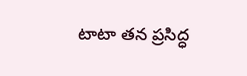టాటా తన ప్రసిద్ధ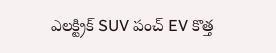ఎలక్ట్రిక్ SUV పంచ్ EV కొత్త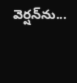వెర్షన్‌ను...